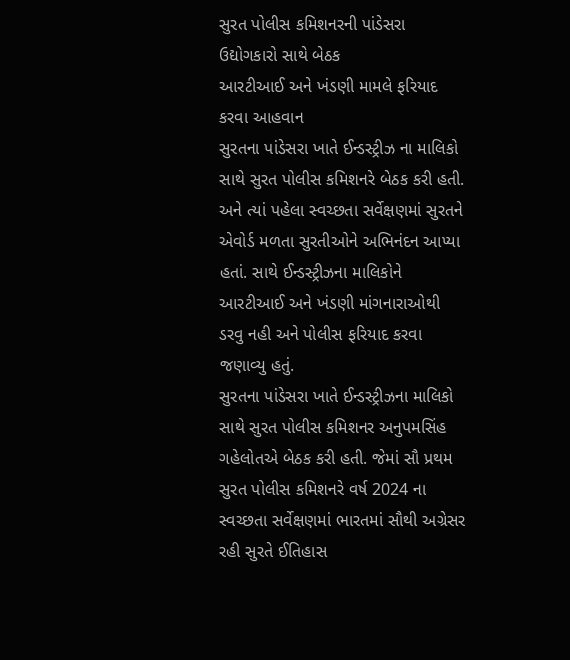સુરત પોલીસ કમિશનરની પાંડેસરા ઉદ્યોગકારો સાથે બેઠક
આરટીઆઈ અને ખંડણી મામલે ફરિયાદ કરવા આહવાન
સુરતના પાંડેસરા ખાતે ઈન્ડસ્ટ્રીઝ ના માલિકો સાથે સુરત પોલીસ કમિશનરે બેઠક કરી હતી. અને ત્યાં પહેલા સ્વચ્છતા સર્વેક્ષણમાં સુરતને એવોર્ડ મળતા સુરતીઓને અભિનંદન આપ્યા હતાં. સાથે ઈન્ડસ્ટ્રીઝના માલિકોને આરટીઆઈ અને ખંડણી માંગનારાઓથી ડરવુ નહી અને પોલીસ ફરિયાદ કરવા જણાવ્યુ હતું.
સુરતના પાંડેસરા ખાતે ઈન્ડસ્ટ્રીઝના માલિકો સાથે સુરત પોલીસ કમિશનર અનુપમસિંહ ગહેલોતએ બેઠક કરી હતી. જેમાં સૌ પ્રથમ સુરત પોલીસ કમિશનરે વર્ષ 2024 ના સ્વચ્છતા સર્વેક્ષણમાં ભારતમાં સૌથી અગ્રેસર રહી સુરતે ઈતિહાસ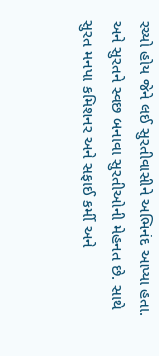રચ્યો હોય જેને લઈ સુરતીવાસીને અભિનંદ આપ્યા હતા. અને સુરતને સ્વછ બનાવા સુરતીઓની મેહનત છે. સાથે સુરત મનપા કમિશનર અને સફાઈ કર્મી અને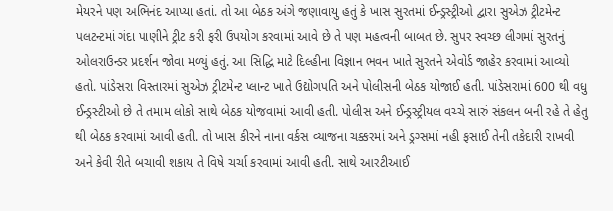મેયરને પણ અભિનંદ આપ્યા હતાં. તો આ બેઠક અંગે જણાવાયુ હતું કે ખાસ સુરતમાં ઈન્ડ્રસ્ટ્રીઓ દ્વારા સુએઝ ટ્રીટમેન્ટ પલટન્ટમાં ગંદા પાણીને ટ્રીટ કરી ફરી ઉપયોગ કરવામાં આવે છે તે પણ મહત્વની બાબત છે. સુપર સ્વચ્છ લીગમાં સુરતનું ઓલરાઉન્ડર પ્રદર્શન જોવા મળ્યું હતું. આ સિદ્ધિ માટે દિલ્હીના વિજ્ઞાન ભવન ખાતે સુરતને એવોર્ડ જાહેર કરવામાં આવ્યો હતો. પાંડેસરા વિસ્તારમાં સુએઝ ટ્રીટમેન્ટ પ્લાન્ટ ખાતે ઉદ્યોગપતિ અને પોલીસની બેઠક યોજાઈ હતી. પાંડેસરામાં 600 થી વધુ ઈન્ડ્રસ્ટીઓ છે તે તમામ લોકો સાથે બેઠક યોજવામાં આવી હતી. પોલીસ અને ઈન્ડ્રસ્ટ્રીયલ વચ્ચે સારું સંકલન બની રહે તે હેતુ થી બેઠક કરવામાં આવી હતી. તો ખાસ કીરને નાના વર્કસ વ્યાજના ચક્કરમાં અને ડ્રગ્સમાં નહી ફસાઈ તેની તકેદારી રાખવી અને કેવી રીતે બચાવી શકાય તે વિષે ચર્ચા કરવામાં આવી હતી. સાથે આરટીઆઈ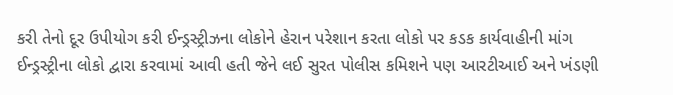કરી તેનો દૂર ઉપીયોગ કરી ઈન્ડ્રસ્ટ્રીઝના લોકોને હેરાન પરેશાન કરતા લોકો પર કડક કાર્યવાહીની માંગ ઈન્ડ્રસ્ટ્રીના લોકો દ્વારા કરવામાં આવી હતી જેને લઈ સુરત પોલીસ કમિશને પણ આરટીઆઈ અને ખંડણી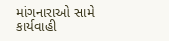માંગનારાઓ સામે કાર્યવાહી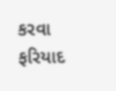કરવા ફરિયાદ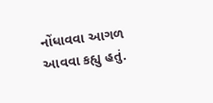નોંધાવવા આગળ આવવા કહ્યુ હતું.